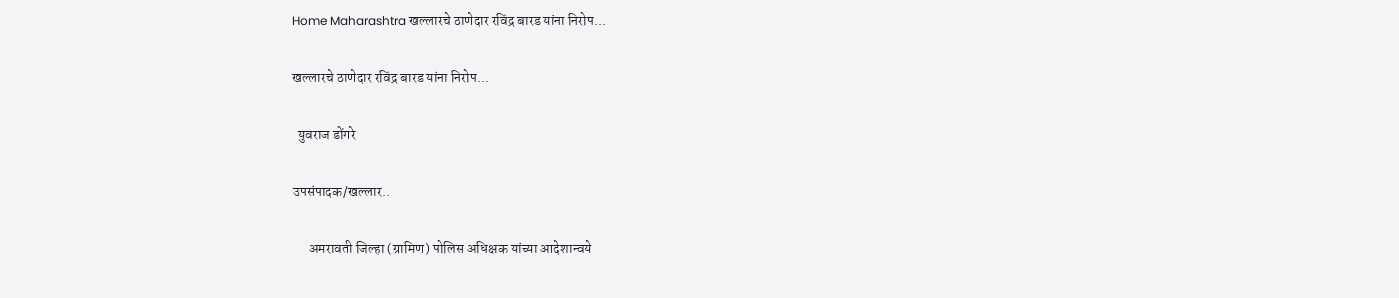Home Maharashtra खल्लारचे ठाणेदार रविंद्र बारड यांना निरोप...

खल्लारचे ठाणेदार रविंद्र बारड यांना निरोप...

  युवराज डोंगरे

उपसंपादक/खल्लार..

      अमरावती जिल्हा (ग्रामिण) पोलिस अधिक्षक यांच्या आदेशान्वये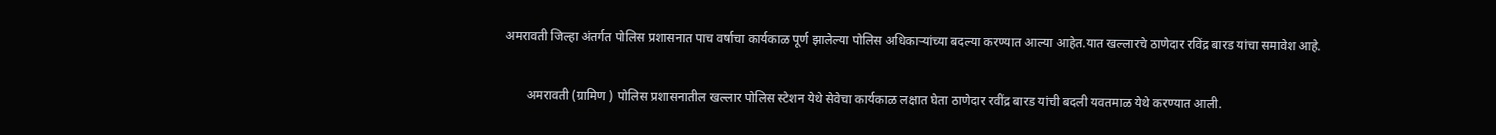अमरावती जिल्हा अंतर्गत पोलिस प्रशासनात पाच वर्षाचा कार्यकाळ पूर्ण झालेल्या पोलिस अधिकाऱ्यांच्या बदल्या करण्यात आल्या आहेत.यात खल्लारचे ठाणेदार रविंद्र बारड यांचा समावेश आहे.

       अमरावती (ग्रामिण ) पोलिस प्रशासनातील खल्लार पोलिस स्टेशन येथे सेवेचा कार्यकाळ लक्षात घेता ठाणेदार रवींद्र बारड यांची बदली यवतमाळ येथे करण्यात आली.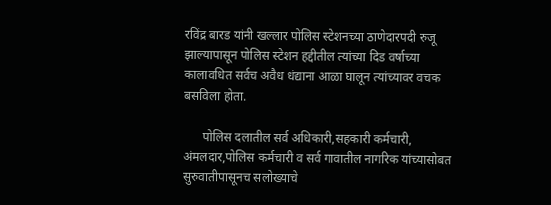रविंद्र बारड यांनी खल्लार पोलिस स्टेशनच्या ठाणेदारपदी रुजू झाल्यापासून पोलिस स्टेशन हद्दीतील त्यांच्या दिड वर्षाच्या कालावधित सर्वच अवैध धंद्याना आळा घालून त्यांच्यावर वचक बसविला होता.

      पोलिस दलातील सर्व अधिकारी,सहकारी कर्मचारी, अंमलदार,पोलिस कर्मचारी व सर्व गावातील नागरिक यांच्यासोबत सुरुवातीपासूनच सलोख्याचे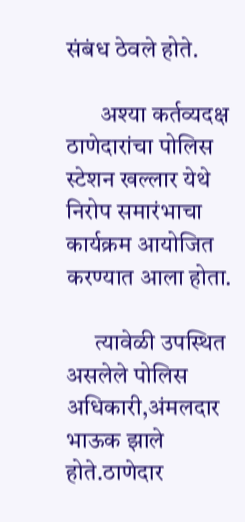संबंध ठेवले होते.

       अश्या कर्तव्यदक्ष ठाणेदारांचा पोलिस स्टेशन खल्लार येथे निरोप समारंभाचा कार्यक्रम आयोजित करण्यात आला होता.

      त्यावेळी उपस्थित असलेले पोलिस अधिकारी,अंमलदार भाऊक झाले होते.ठाणेदार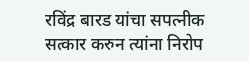रविंद्र बारड यांचा सपत्नीक सत्कार करुन त्यांना निरोप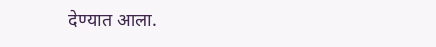देण्यात आला.